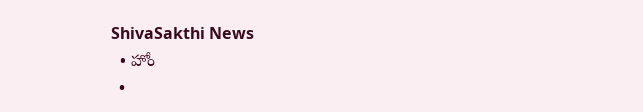ShivaSakthi News
  • హోం
  •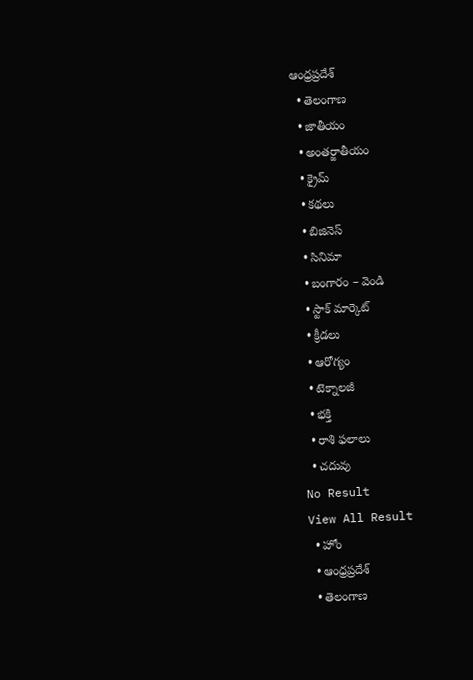ఆంధ్రప్రదేశ్
  • తెలంగాణ
  • జాతీయం
  • అంతర్జాతీయం
  • క్రైమ్
  • కథలు
  • బిజినెస్‌
  • సినిమా
  • బంగారం – వెండి
  • స్టాక్ మార్కెట్
  • క్రీడలు
  • ఆరోగ్యం
  • టెక్నాలజీ
  • భక్తి
  • రాశి ఫలాలు
  • చదువు
No Result
View All Result
  • హోం
  • ఆంధ్రప్రదేశ్
  • తెలంగాణ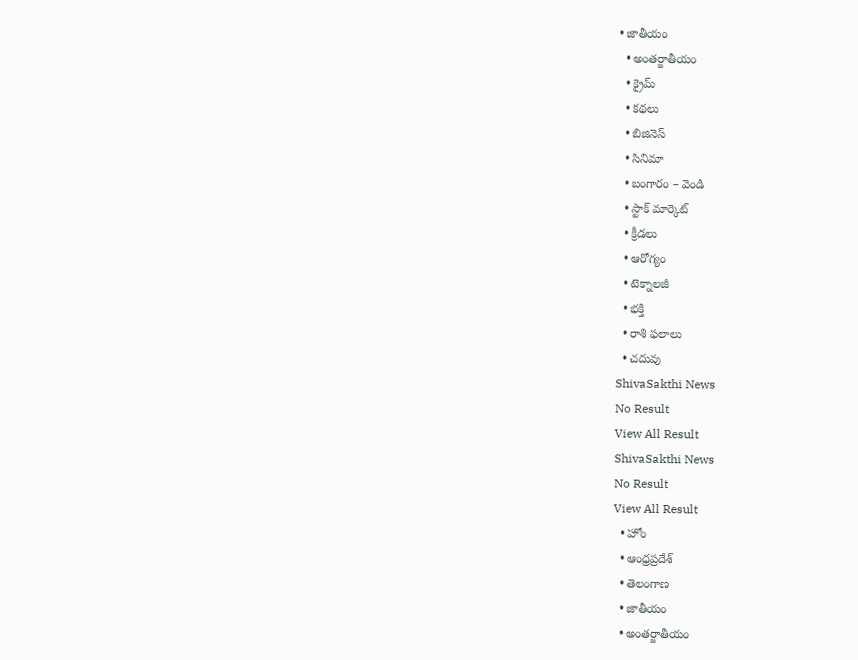• జాతీయం
  • అంతర్జాతీయం
  • క్రైమ్
  • కథలు
  • బిజినెస్‌
  • సినిమా
  • బంగారం – వెండి
  • స్టాక్ మార్కెట్
  • క్రీడలు
  • ఆరోగ్యం
  • టెక్నాలజీ
  • భక్తి
  • రాశి ఫలాలు
  • చదువు
ShivaSakthi News
No Result
View All Result
ShivaSakthi News
No Result
View All Result
  • హోం
  • ఆంధ్రప్రదేశ్
  • తెలంగాణ
  • జాతీయం
  • అంతర్జాతీయం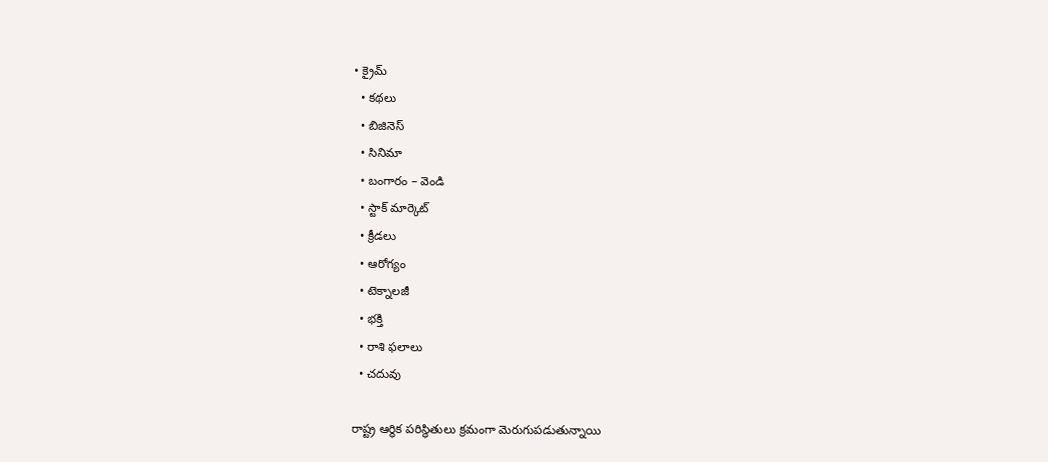• క్రైమ్
  • కథలు
  • బిజినెస్‌
  • సినిమా
  • బంగారం – వెండి
  • స్టాక్ మార్కెట్
  • క్రీడలు
  • ఆరోగ్యం
  • టెక్నాలజీ
  • భక్తి
  • రాశి ఫలాలు
  • చదువు

రాష్ట్ర ఆర్థిక పరిస్థితులు క్రమంగా మెరుగుపడుతున్నాయి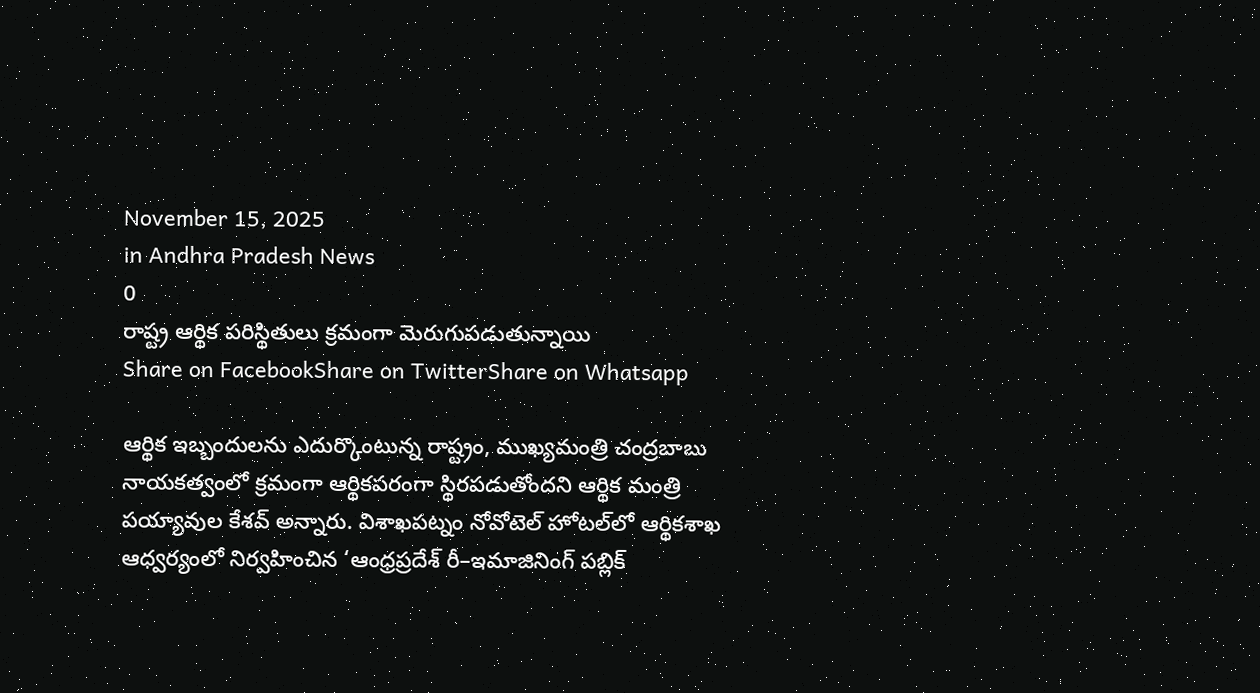November 15, 2025
in Andhra Pradesh News
0
రాష్ట్ర ఆర్థిక పరిస్థితులు క్రమంగా మెరుగుపడుతున్నాయి
Share on FacebookShare on TwitterShare on Whatsapp

ఆర్థిక ఇబ్బందులను ఎదుర్కొంటున్న రాష్ట్రం, ముఖ్యమంత్రి చంద్రబాబు నాయకత్వంలో క్రమంగా ఆర్థికపరంగా స్థిరపడుతోందని ఆర్థిక మంత్రి పయ్యావుల కేశవ్ అన్నారు. విశాఖపట్నం నోవోటెల్ హోటల్‌లో ఆర్థికశాఖ ఆధ్వర్యంలో నిర్వహించిన ‘ఆంధ్రప్రదేశ్ రీ–ఇమాజినింగ్ పబ్లిక్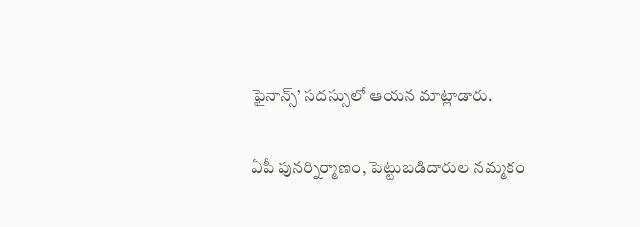ఫైనాన్స్’ సదస్సులో ఆయన మాట్లాడారు.

ఏపీ పునర్నిర్మాణం, పెట్టుబడిదారుల నమ్మకం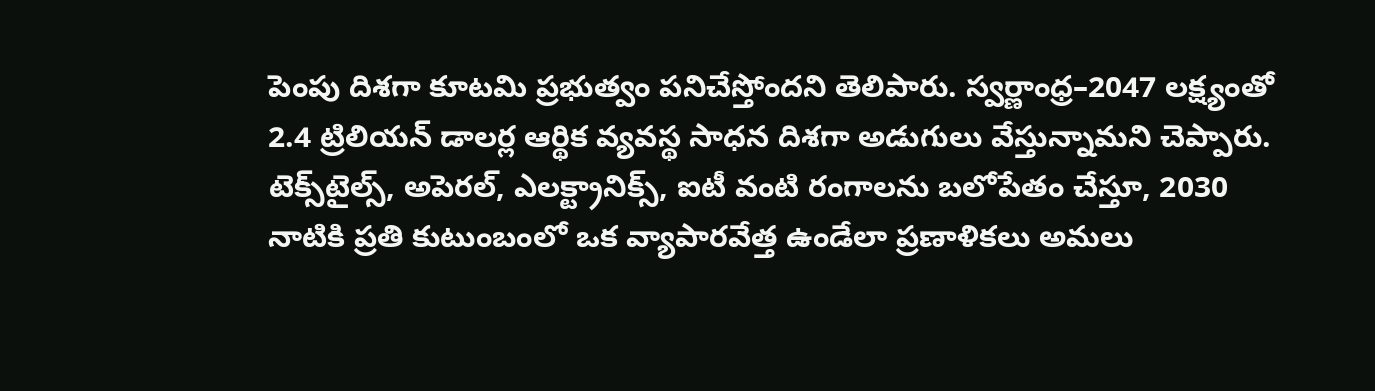పెంపు దిశగా కూటమి ప్రభుత్వం పనిచేస్తోందని తెలిపారు. స్వర్ణాంధ్ర–2047 లక్ష్యంతో 2.4 ట్రిలియన్ డాలర్ల ఆర్థిక వ్యవస్థ సాధన దిశగా అడుగులు వేస్తున్నామని చెప్పారు. టెక్స్‌టైల్స్, అపెరల్, ఎలక్ట్రానిక్స్, ఐటీ వంటి రంగాలను బలోపేతం చేస్తూ, 2030 నాటికి ప్రతి కుటుంబంలో ఒక వ్యాపారవేత్త ఉండేలా ప్రణాళికలు అమలు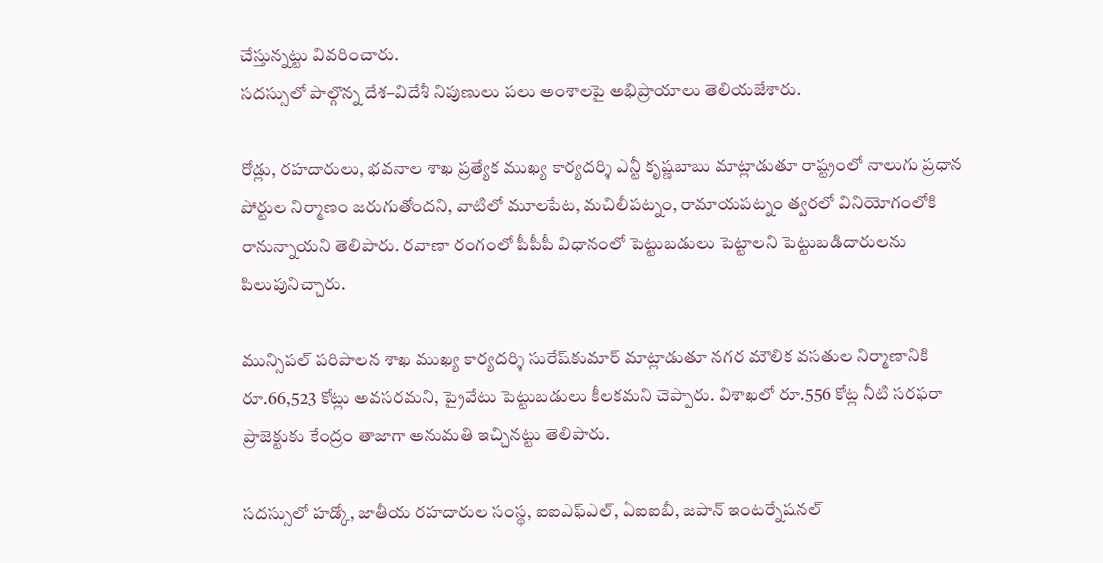చేస్తున్నట్టు వివరించారు.
సదస్సులో పాల్గొన్న దేశ–విదేశీ నిపుణులు పలు అంశాలపై అభిప్రాయాలు తెలియజేశారు.

రోడ్లు, రహదారులు, భవనాల శాఖ ప్రత్యేక ముఖ్య కార్యదర్శి ఎన్టీ కృష్ణబాబు మాట్లాడుతూ రాష్ట్రంలో నాలుగు ప్రధాన పోర్టుల నిర్మాణం జరుగుతోందని, వాటిలో మూలపేట, మచిలీపట్నం, రామాయపట్నం త్వరలో వినియోగంలోకి రానున్నాయని తెలిపారు. రవాణా రంగంలో పీపీపీ విధానంలో పెట్టుబడులు పెట్టాలని పెట్టుబడిదారులను పిలుపునిచ్చారు.

మున్సిపల్ పరిపాలన శాఖ ముఖ్య కార్యదర్శి సురేష్‌కుమార్ మాట్లాడుతూ నగర మౌలిక వసతుల నిర్మాణానికి రూ.66,523 కోట్లు అవసరమని, ప్రైవేటు పెట్టుబడులు కీలకమని చెప్పారు. విశాఖలో రూ.556 కోట్ల నీటి సరఫరా ప్రాజెక్టుకు కేంద్రం తాజాగా అనుమతి ఇచ్చినట్టు తెలిపారు.

సదస్సులో హడ్కో, జాతీయ రహదారుల సంస్థ, ఐఐఎఫ్‌ఎల్, ఏఐఐబీ, జపాన్ ఇంటర్నేషనల్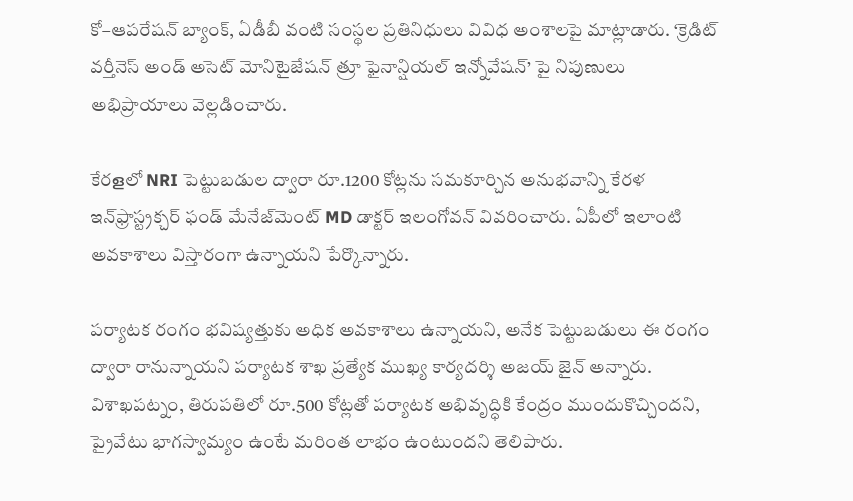కో–ఆపరేషన్ బ్యాంక్, ఏడీబీ వంటి సంస్థల ప్రతినిధులు వివిధ అంశాలపై మాట్లాడారు. ‘క్రెడిట్ వర్తీనెస్ అండ్ అసెట్ మోనిటైజేషన్ త్రూ ఫైనాన్షియల్ ఇన్నోవేషన్’ పై నిపుణులు అభిప్రాయాలు వెల్లడించారు.

కేరളలో NRI పెట్టుబడుల ద్వారా రూ.1200 కోట్లను సమకూర్చిన అనుభవాన్ని కేరళ ఇన్‌ఫ్రాస్ట్రక్చర్ ఫండ్ మేనేజ్‌మెంట్ MD డాక్టర్ ఇలంగోవన్ వివరించారు. ఏపీలో ఇలాంటి అవకాశాలు విస్తారంగా ఉన్నాయని పేర్కొన్నారు.

పర్యాటక రంగం భవిష్యత్తుకు అధిక అవకాశాలు ఉన్నాయని, అనేక పెట్టుబడులు ఈ రంగం ద్వారా రానున్నాయని పర్యాటక శాఖ ప్రత్యేక ముఖ్య కార్యదర్శి అజయ్ జైన్ అన్నారు. విశాఖపట్నం, తిరుపతిలో రూ.500 కోట్లతో పర్యాటక అభివృద్ధికి కేంద్రం ముందుకొచ్చిందని, ప్రైవేటు భాగస్వామ్యం ఉంటే మరింత లాభం ఉంటుందని తెలిపారు.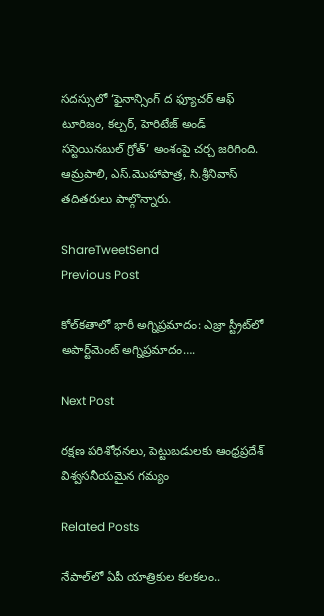సదస్సులో ‘ఫైనాన్సింగ్ ద ఫ్యూచర్ ఆఫ్ టూరిజం, కల్చర్, హెరిటేజ్ అండ్ సస్టెయినబుల్ గ్రోత్’ అంశంపై చర్చ జరిగింది. ఆమ్రపాలి, ఎస్.మొహాపాత్ర, సి.శ్రీనివాస్ తదితరులు పాల్గొన్నారు.

ShareTweetSend
Previous Post

కోల్‌కతాలో భారీ అగ్నిప్రమాదం: ఎజ్రా స్ట్రీట్‌లో అపార్ట్‌మెంట్‌ అగ్నిప్రమాదం….

Next Post

రక్షణ పరిశోధనలు, పెట్టుబడులకు ఆంధ్రప్రదేశ్‌ విశ్వసనీయమైన గమ్యం

Related Posts

నేపాల్‌లో ఏపీ యాత్రికుల కలకలం..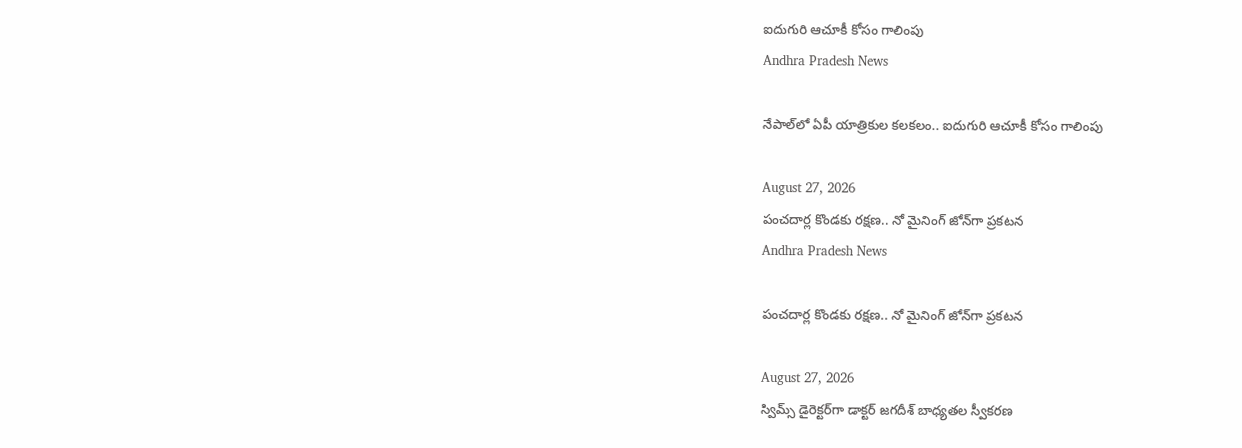ఐదుగురి ఆచూకీ కోసం గాలింపు
Andhra Pradesh News

నేపాల్‌లో ఏపీ యాత్రికుల కలకలం.. ఐదుగురి ఆచూకీ కోసం గాలింపు

August 27, 2026
పంచదార్ల కొండకు రక్షణ.. నో మైనింగ్‌ జోన్‌గా ప్రకటన
Andhra Pradesh News

పంచదార్ల కొండకు రక్షణ.. నో మైనింగ్‌ జోన్‌గా ప్రకటన

August 27, 2026
స్విమ్స్‌ డైరెక్టర్‌గా డాక్టర్‌ జగదీశ్‌ బాధ్యతల స్వీకరణ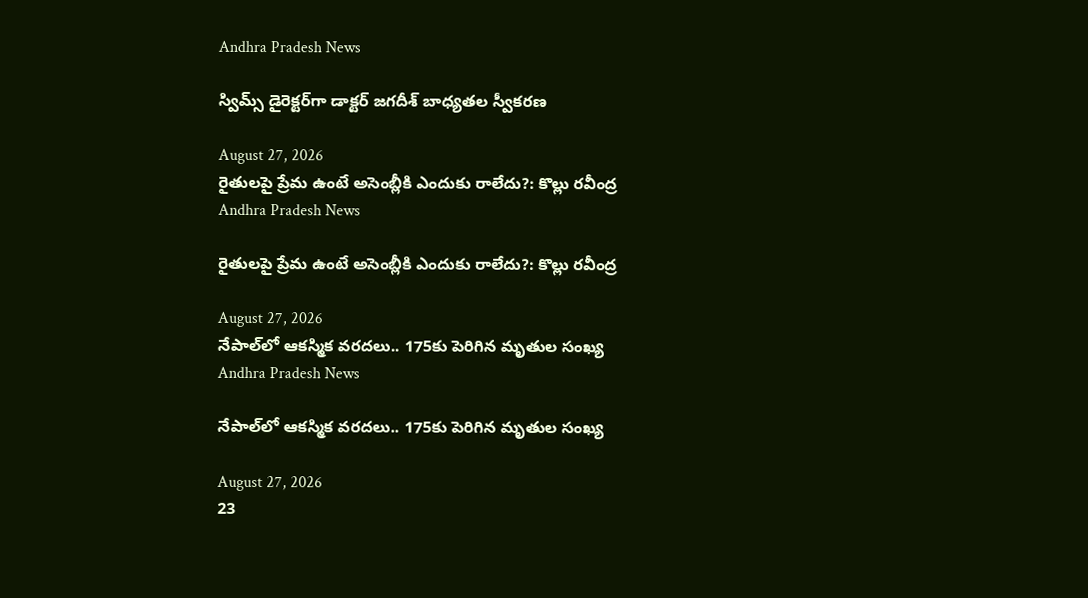Andhra Pradesh News

స్విమ్స్‌ డైరెక్టర్‌గా డాక్టర్‌ జగదీశ్‌ బాధ్యతల స్వీకరణ

August 27, 2026
రైతులపై ప్రేమ ఉంటే అసెంబ్లీకి ఎందుకు రాలేదు?: కొల్లు రవీంద్ర
Andhra Pradesh News

రైతులపై ప్రేమ ఉంటే అసెంబ్లీకి ఎందుకు రాలేదు?: కొల్లు రవీంద్ర

August 27, 2026
నేపాల్‌లో ఆకస్మిక వరదలు.. 175కు పెరిగిన మృతుల సంఖ్య
Andhra Pradesh News

నేపాల్‌లో ఆకస్మిక వరదలు.. 175కు పెరిగిన మృతుల సంఖ్య

August 27, 2026
23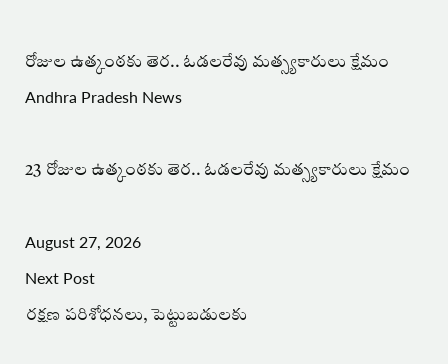రోజుల ఉత్కంఠకు తెర.. ఓడలరేవు మత్స్యకారులు క్షేమం
Andhra Pradesh News

23 రోజుల ఉత్కంఠకు తెర.. ఓడలరేవు మత్స్యకారులు క్షేమం

August 27, 2026
Next Post
రక్షణ పరిశోధనలు, పెట్టుబడులకు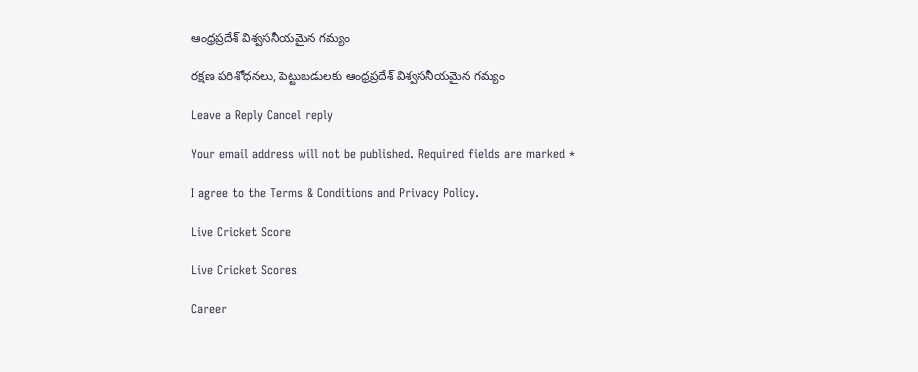ఆంధ్రప్రదేశ్‌ విశ్వసనీయమైన గమ్యం

రక్షణ పరిశోధనలు, పెట్టుబడులకు ఆంధ్రప్రదేశ్‌ విశ్వసనీయమైన గమ్యం

Leave a Reply Cancel reply

Your email address will not be published. Required fields are marked *

I agree to the Terms & Conditions and Privacy Policy.

Live Cricket Score

Live Cricket Scores

Career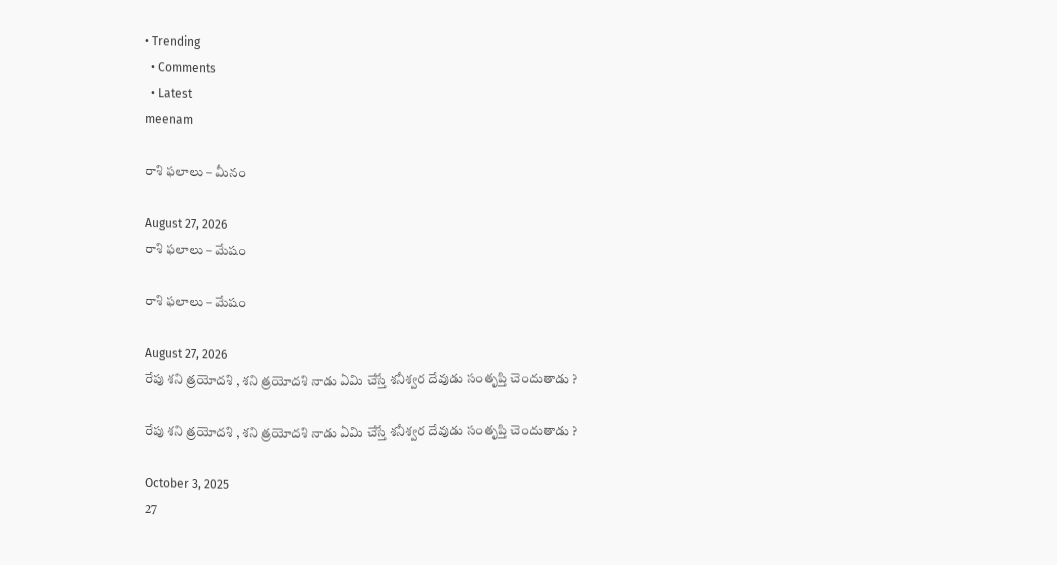• Trending
  • Comments
  • Latest
meenam

రాశి ఫలాలు – మీనం

August 27, 2026
రాశి ఫలాలు – మేషం

రాశి ఫలాలు – మేషం

August 27, 2026
రేపు శని త్రయోదశి , శని త్రయోదశి నాడు ఏమి చేస్తే శనీశ్వర దేవుడు సంతృప్తి చెందుతాడు ?

రేపు శని త్రయోదశి , శని త్రయోదశి నాడు ఏమి చేస్తే శనీశ్వర దేవుడు సంతృప్తి చెందుతాడు ?

October 3, 2025
27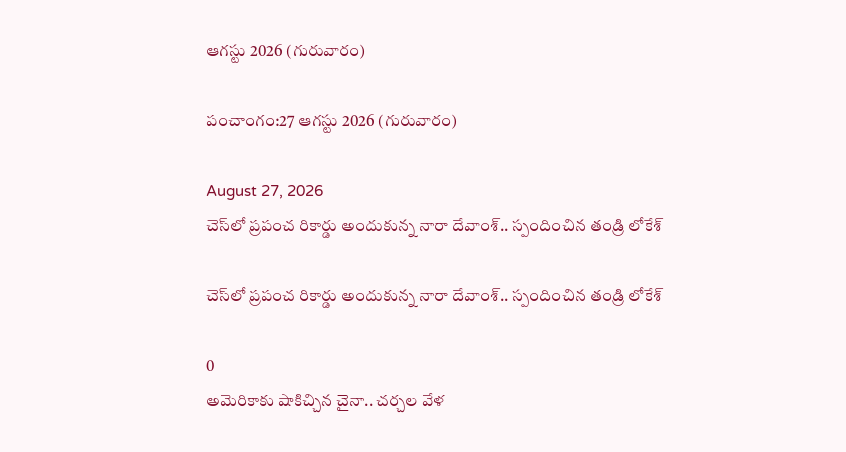ఆగస్టు 2026 (గురువారం)

పంచాంగం:27 ఆగస్టు 2026 (గురువారం)

August 27, 2026
చెస్‌లో ప్రపంచ రికార్డు అందుకున్న నారా దేవాంశ్‌.. స్పందించిన తండ్రి లోకేశ్‌

చెస్‌లో ప్రపంచ రికార్డు అందుకున్న నారా దేవాంశ్‌.. స్పందించిన తండ్రి లోకేశ్‌

0
అమెరికాకు షాకిచ్చిన చైనా.. చర్చల వేళ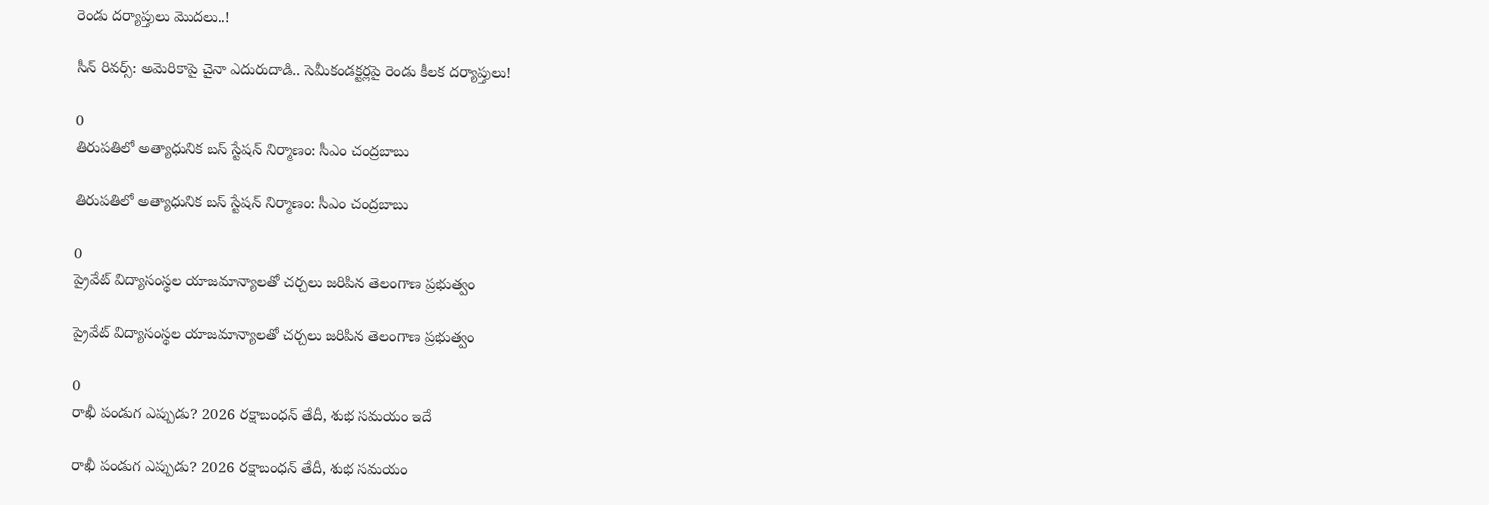రెండు దర్యాప్తులు మొదలు..!

సీన్ రివర్స్: అమెరికాపై చైనా ఎదురుదాడి.. సెమీకండక్టర్లపై రెండు కీలక దర్యాప్తులు!

0
తిరుపతిలో అత్యాధునిక బస్ స్టేషన్‌ నిర్మాణం: సీఎం చంద్రబాబు

తిరుపతిలో అత్యాధునిక బస్ స్టేషన్‌ నిర్మాణం: సీఎం చంద్రబాబు

0
ప్రైవేట్‌ విద్యాసంస్థల యాజమాన్యాలతో చర్చలు జరిపిన తెలంగాణ ప్రభుత్వం

ప్రైవేట్‌ విద్యాసంస్థల యాజమాన్యాలతో చర్చలు జరిపిన తెలంగాణ ప్రభుత్వం

0
రాఖీ పండుగ ఎప్పుడు? 2026 రక్షాబంధన్‌ తేదీ, శుభ సమయం ఇదే

రాఖీ పండుగ ఎప్పుడు? 2026 రక్షాబంధన్‌ తేదీ, శుభ సమయం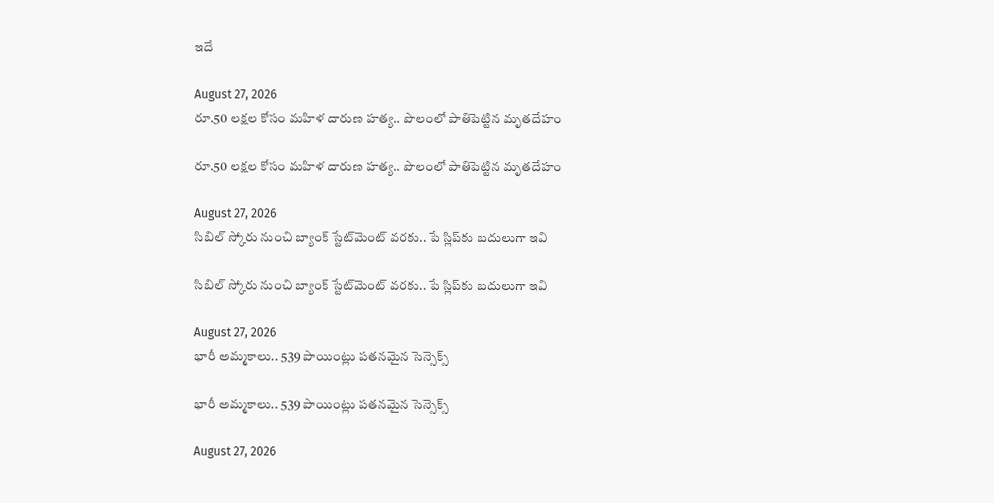ఇదే

August 27, 2026
రూ.50 లక్షల కోసం మహిళ దారుణ హత్య.. పొలంలో పాతిపెట్టిన మృతదేహం

రూ.50 లక్షల కోసం మహిళ దారుణ హత్య.. పొలంలో పాతిపెట్టిన మృతదేహం

August 27, 2026
సిబిల్‌ స్కోరు నుంచి బ్యాంక్‌ స్టేట్‌మెంట్‌ వరకు.. పే స్లిప్‌కు బదులుగా ఇవి

సిబిల్‌ స్కోరు నుంచి బ్యాంక్‌ స్టేట్‌మెంట్‌ వరకు.. పే స్లిప్‌కు బదులుగా ఇవి

August 27, 2026
భారీ అమ్మకాలు.. 539 పాయింట్లు పతనమైన సెన్సెక్స్‌

భారీ అమ్మకాలు.. 539 పాయింట్లు పతనమైన సెన్సెక్స్‌

August 27, 2026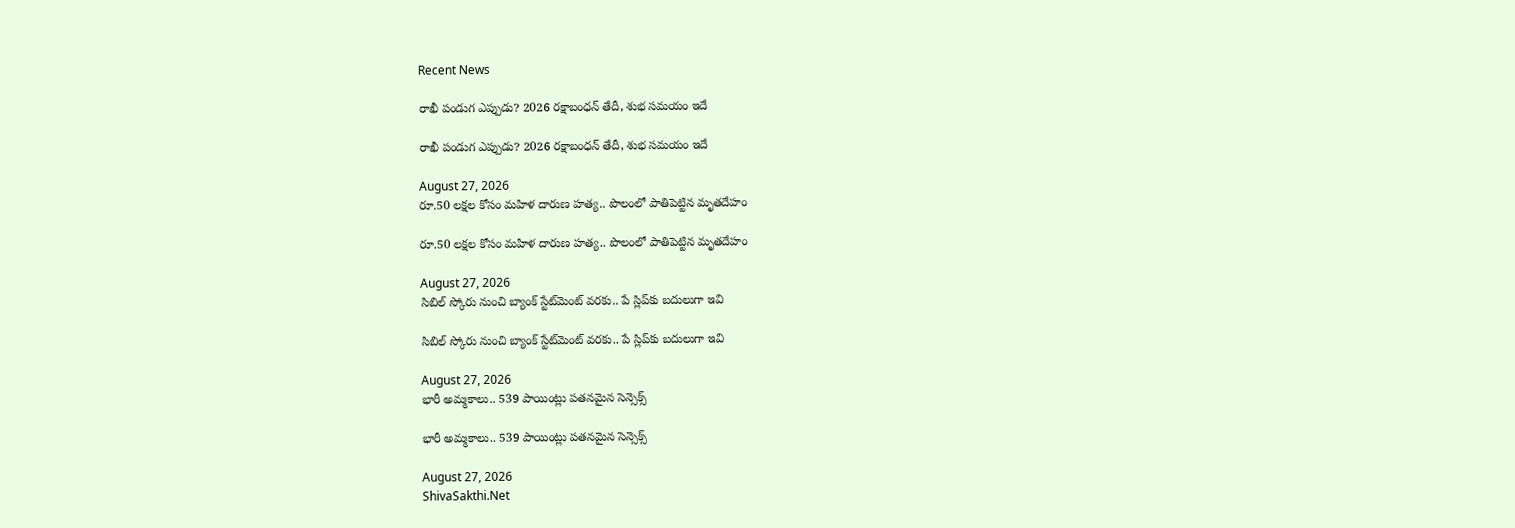Recent News

రాఖీ పండుగ ఎప్పుడు? 2026 రక్షాబంధన్‌ తేదీ, శుభ సమయం ఇదే

రాఖీ పండుగ ఎప్పుడు? 2026 రక్షాబంధన్‌ తేదీ, శుభ సమయం ఇదే

August 27, 2026
రూ.50 లక్షల కోసం మహిళ దారుణ హత్య.. పొలంలో పాతిపెట్టిన మృతదేహం

రూ.50 లక్షల కోసం మహిళ దారుణ హత్య.. పొలంలో పాతిపెట్టిన మృతదేహం

August 27, 2026
సిబిల్‌ స్కోరు నుంచి బ్యాంక్‌ స్టేట్‌మెంట్‌ వరకు.. పే స్లిప్‌కు బదులుగా ఇవి

సిబిల్‌ స్కోరు నుంచి బ్యాంక్‌ స్టేట్‌మెంట్‌ వరకు.. పే స్లిప్‌కు బదులుగా ఇవి

August 27, 2026
భారీ అమ్మకాలు.. 539 పాయింట్లు పతనమైన సెన్సెక్స్‌

భారీ అమ్మకాలు.. 539 పాయింట్లు పతనమైన సెన్సెక్స్‌

August 27, 2026
ShivaSakthi.Net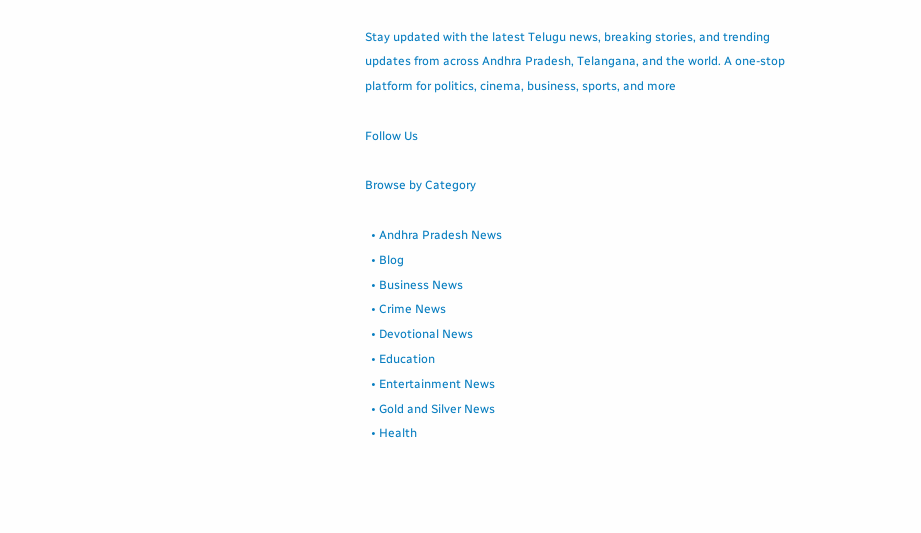Stay updated with the latest Telugu news, breaking stories, and trending updates from across Andhra Pradesh, Telangana, and the world. A one-stop platform for politics, cinema, business, sports, and more

Follow Us

Browse by Category

  • Andhra Pradesh News
  • Blog
  • Business News
  • Crime News
  • Devotional News
  • Education
  • Entertainment News
  • Gold and Silver News
  • Health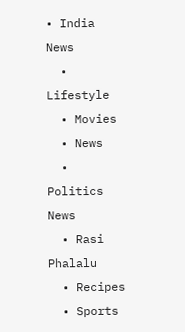• India News
  • Lifestyle
  • Movies
  • News
  • Politics News
  • Rasi Phalalu
  • Recipes
  • Sports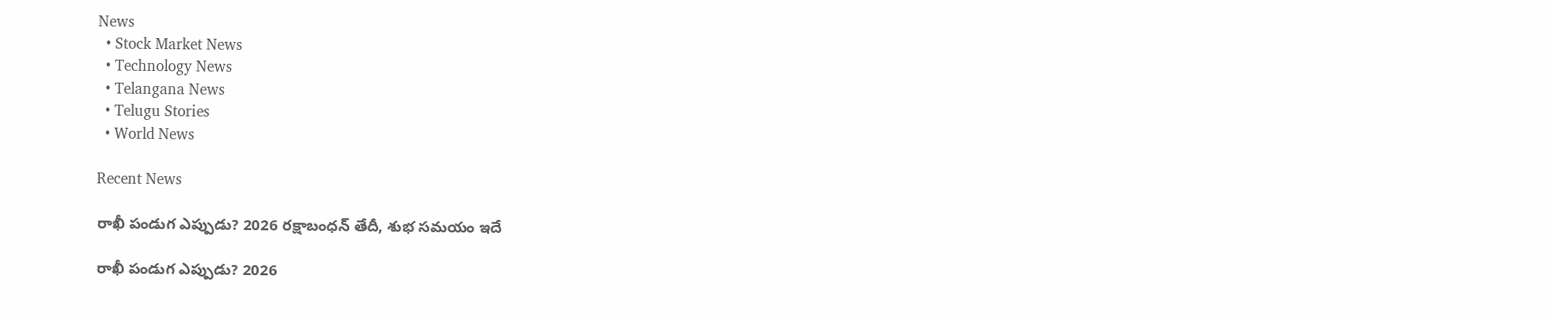News
  • Stock Market News
  • Technology News
  • Telangana News
  • Telugu Stories
  • World News

Recent News

రాఖీ పండుగ ఎప్పుడు? 2026 రక్షాబంధన్‌ తేదీ, శుభ సమయం ఇదే

రాఖీ పండుగ ఎప్పుడు? 2026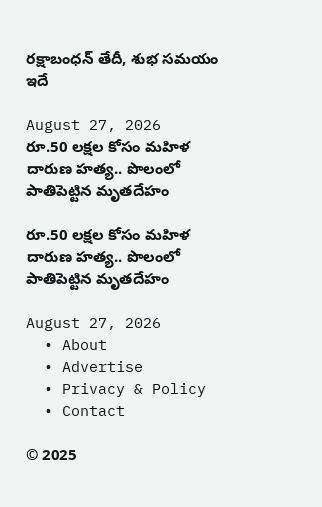రక్షాబంధన్‌ తేదీ, శుభ సమయం ఇదే

August 27, 2026
రూ.50 లక్షల కోసం మహిళ దారుణ హత్య.. పొలంలో పాతిపెట్టిన మృతదేహం

రూ.50 లక్షల కోసం మహిళ దారుణ హత్య.. పొలంలో పాతిపెట్టిన మృతదేహం

August 27, 2026
  • About
  • Advertise
  • Privacy & Policy
  • Contact

© 2025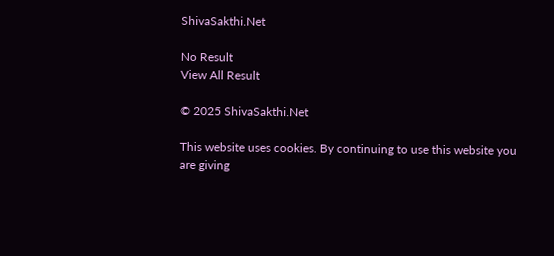ShivaSakthi.Net

No Result
View All Result

© 2025 ShivaSakthi.Net

This website uses cookies. By continuing to use this website you are giving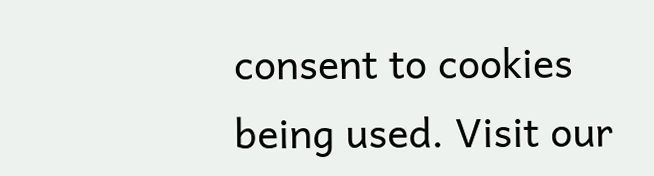consent to cookies being used. Visit our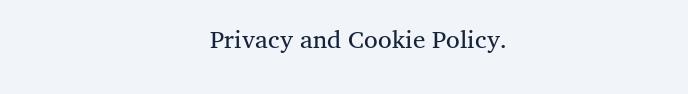Privacy and Cookie Policy.